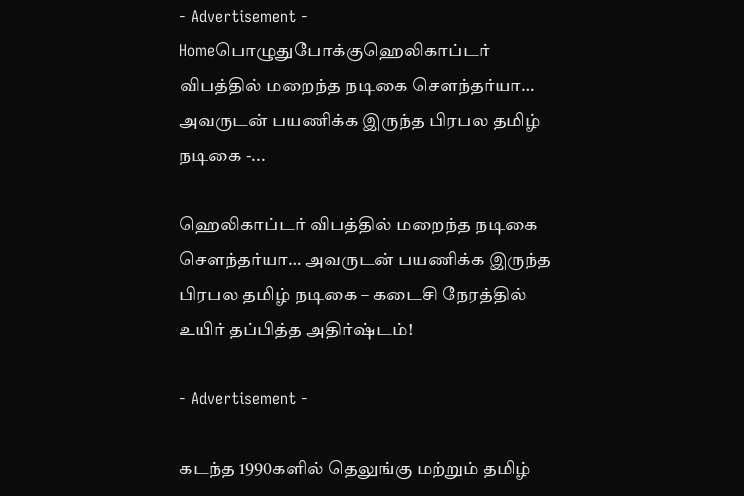- Advertisement -
Homeபொழுதுபோக்குஹெலிகாப்டர் விபத்தில் மறைந்த நடிகை சௌந்தர்யா… அவருடன் பயணிக்க இருந்த பிரபல தமிழ் நடிகை -...

ஹெலிகாப்டர் விபத்தில் மறைந்த நடிகை சௌந்தர்யா… அவருடன் பயணிக்க இருந்த பிரபல தமிழ் நடிகை – கடைசி நேரத்தில் உயிர் தப்பித்த அதிர்ஷ்டம்!

- Advertisement -

கடந்த 1990களில் தெலுங்கு மற்றும் தமிழ்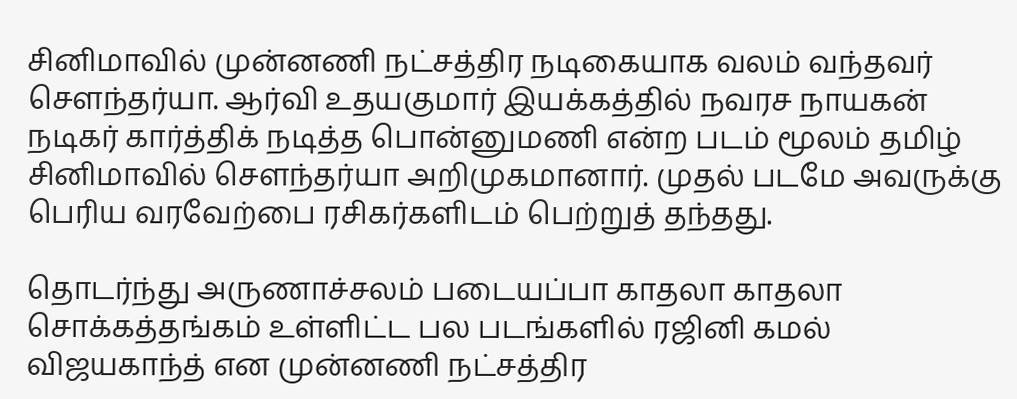சினிமாவில் முன்னணி நட்சத்திர நடிகையாக வலம் வந்தவர் சௌந்தர்யா. ஆர்வி உதயகுமார் இயக்கத்தில் நவரச நாயகன் நடிகர் கார்த்திக் நடித்த பொன்னுமணி என்ற படம் மூலம் தமிழ் சினிமாவில் சௌந்தர்யா அறிமுகமானார். முதல் படமே அவருக்கு பெரிய வரவேற்பை ரசிகர்களிடம் பெற்றுத் தந்தது.

தொடர்ந்து அருணாச்சலம் படையப்பா காதலா காதலா சொக்கத்தங்கம் உள்ளிட்ட பல படங்களில் ரஜினி கமல் விஜயகாந்த் என முன்னணி நட்சத்திர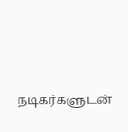நடிகர்களுடன்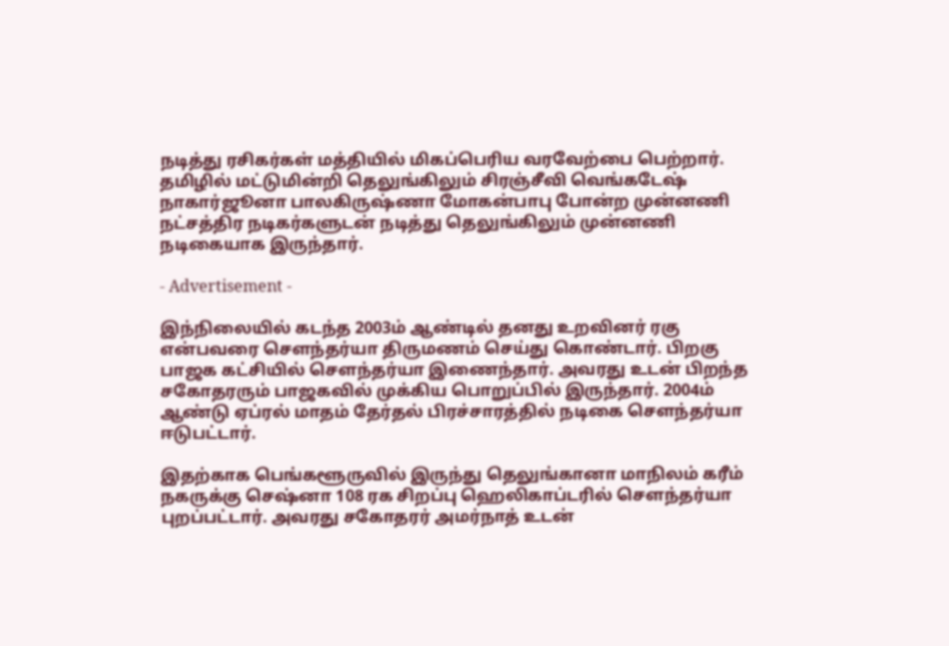நடித்து ரசிகர்கள் மத்தியில் மிகப்பெரிய வரவேற்பை பெற்றார். தமிழில் மட்டுமின்றி தெலுங்கிலும் சிரஞ்சீவி வெங்கடேஷ் நாகார்ஜூனா பாலகிருஷ்ணா மோகன்பாபு போன்ற முன்னணி நட்சத்திர நடிகர்களுடன் நடித்து தெலுங்கிலும் முன்னணி நடிகையாக இருந்தார்.

- Advertisement -

இந்நிலையில் கடந்த 2003ம் ஆண்டில் தனது உறவினர் ரகு என்பவரை சௌந்தர்யா திருமணம் செய்து கொண்டார். பிறகு பாஜக கட்சியில் சௌந்தர்யா இணைந்தார். அவரது உடன் பிறந்த சகோதரரும் பாஜகவில் முக்கிய பொறுப்பில் இருந்தார். 2004ம் ஆண்டு ஏப்ரல் மாதம் தேர்தல் பிரச்சாரத்தில் நடிகை சௌந்தர்யா ஈடுபட்டார்.

இதற்காக பெங்களூருவில் இருந்து தெலுங்கானா மாநிலம் கரீம் நகருக்கு செஷ்னா 108 ரக சிறப்பு ஹெலிகாப்டரில் சௌந்தர்யா புறப்பட்டார். அவரது சகோதரர் அமர்நாத் உடன்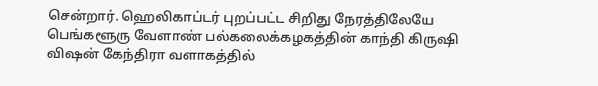சென்றார். ஹெலிகாப்டர் புறப்பட்ட சிறிது நேரத்திலேயே பெங்களூரு வேளாண் பல்கலைக்கழகத்தின் காந்தி கிருஷி விஷன் கேந்திரா வளாகத்தில்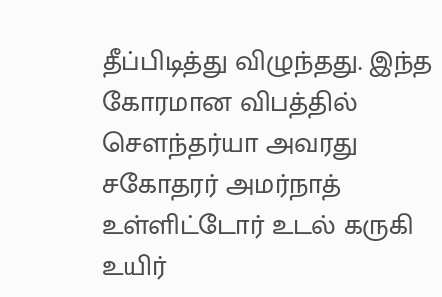தீப்பிடித்து விழுந்தது. இந்த கோரமான விபத்தில் சௌந்தர்யா அவரது சகோதரர் அமர்நாத் உள்ளிட்டோர் உடல் கருகி உயிர்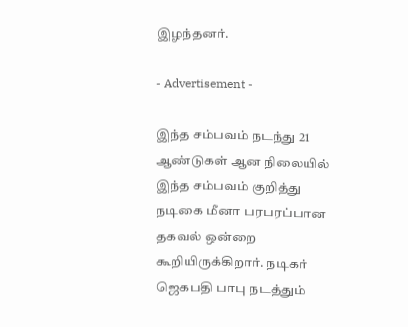இழந்தனர்.

- Advertisement -

இந்த சம்பவம் நடந்து 21 ஆண்டுகள் ஆன நிலையில் இந்த சம்பவம் குறித்து நடிகை மீனா பரபரப்பான தகவல் ஒன்றை கூறியிருக்கிறார். நடிகர் ஜெகபதி பாபு நடத்தும்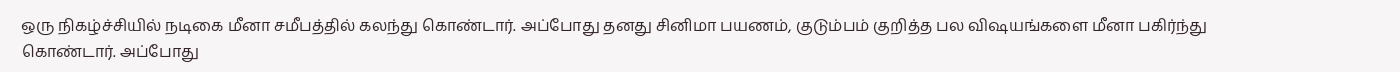ஒரு நிகழ்ச்சியில் நடிகை மீனா சமீபத்தில் கலந்து கொண்டார். அப்போது தனது சினிமா பயணம், குடும்பம் குறித்த பல விஷயங்களை மீனா பகிர்ந்து கொண்டார். அப்போது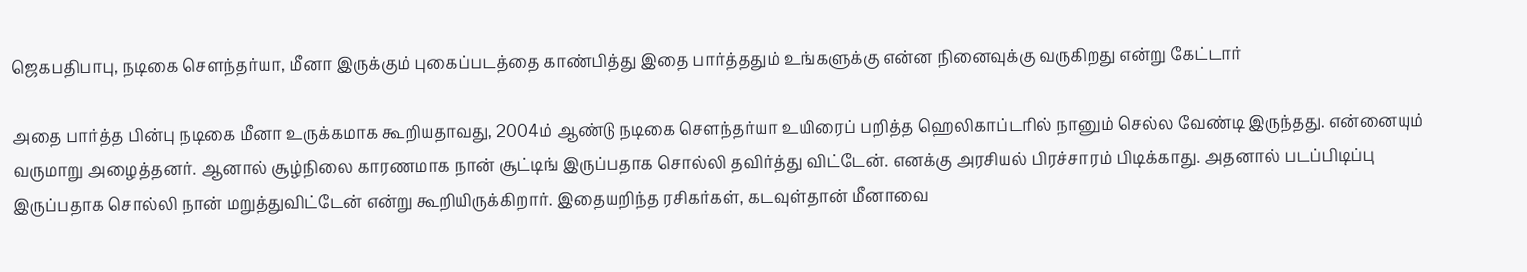ஜெகபதிபாபு, நடிகை சௌந்தர்யா, மீனா இருக்கும் புகைப்படத்தை காண்பித்து இதை பார்த்ததும் உங்களுக்கு என்ன நினைவுக்கு வருகிறது என்று கேட்டார்

அதை பார்த்த பின்பு நடிகை மீனா உருக்கமாக கூறியதாவது, 2004ம் ஆண்டு நடிகை சௌந்தர்யா உயிரைப் பறித்த ஹெலிகாப்டரில் நானும் செல்ல வேண்டி இருந்தது. என்னையும் வருமாறு அழைத்தனர். ஆனால் சூழ்நிலை காரணமாக நான் சூட்டிங் இருப்பதாக சொல்லி தவிர்த்து விட்டேன். எனக்கு அரசியல் பிரச்சாரம் பிடிக்காது. அதனால் படப்பிடிப்பு இருப்பதாக சொல்லி நான் மறுத்துவிட்டேன் என்று கூறியிருக்கிறார். இதையறிந்த ரசிகர்கள், கடவுள்தான் மீனாவை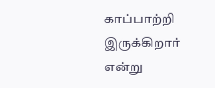காப்பாற்றி இருக்கிறார் என்று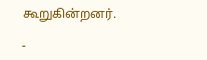கூறுகின்றனர்.

-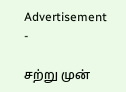Advertisement -

சற்று முன்